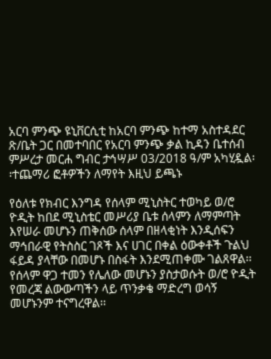አርባ ምንጭ ዩኒቨርሲቲ ከአርባ ምንጭ ከተማ አስተዳደር ጽ/ቤት ጋር በመተባበር የአርባ ምንጭ ቃል ኪዳን ቤተሰብ ምሥረታ መርሐ ግብር ታኅሣሥ 03/2018 ዓ/ም አካሂዷል፡፡ተጨማሪ ፎቶዎችን ለማየት እዚህ ይጫኑ

የዕለቱ የክብር እንግዳ የሰላም ሚኒስትር ተወካይ ወ/ሮ ዮዲት ከበደ ሚኒስቴር መሥሪያ ቤቱ ሰላምን ለማምጣት እየሠራ መሆኑን ጠቅሰው ሰላም በዘላቂነት እንዲሰፍን ማኅበራዊ የትስስር ገጾች እና ሀገር በቀል ዕውቀቶች ጉልህ ፋይዳ ያላቸው በመሆኑ በስፋት እንደሚጠቀሙ ገልጸዋል፡፡ የሰላም ዋጋ ተመን የሌለው መሆኑን ያስታወሱት ወ/ሮ ዮዲት የመረጃ ልውውጣችን ላይ ጥንቃቄ ማድረግ ወሳኝ መሆኑንም ተናግረዋል፡፡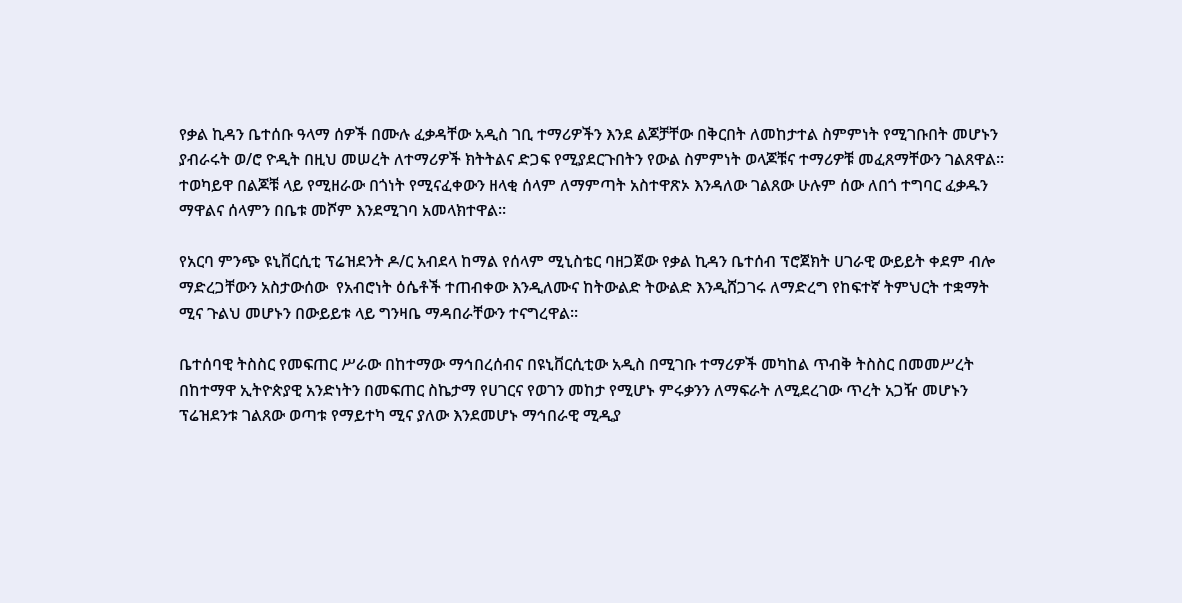የቃል ኪዳን ቤተሰቡ ዓላማ ሰዎች በሙሉ ፈቃዳቸው አዲስ ገቢ ተማሪዎችን እንደ ልጆቻቸው በቅርበት ለመከታተል ስምምነት የሚገቡበት መሆኑን ያብራሩት ወ/ሮ ዮዲት በዚህ መሠረት ለተማሪዎች ክትትልና ድጋፍ የሚያደርጉበትን የውል ስምምነት ወላጆቹና ተማሪዎቹ መፈጸማቸውን ገልጸዋል፡፡ ተወካይዋ በልጆቹ ላይ የሚዘራው በጎነት የሚናፈቀውን ዘላቂ ሰላም ለማምጣት አስተዋጽኦ እንዳለው ገልጸው ሁሉም ሰው ለበጎ ተግባር ፈቃዱን ማዋልና ሰላምን በቤቱ መሾም እንደሚገባ አመላክተዋል፡፡

የአርባ ምንጭ ዩኒቨርሲቲ ፕሬዝደንት ዶ/ር አብደላ ከማል የሰላም ሚኒስቴር ባዘጋጀው የቃል ኪዳን ቤተሰብ ፕሮጀክት ሀገራዊ ውይይት ቀደም ብሎ ማድረጋቸውን አስታውሰው  የአብሮነት ዕሴቶች ተጠብቀው እንዲለሙና ከትውልድ ትውልድ እንዲሸጋገሩ ለማድረግ የከፍተኛ ትምህርት ተቋማት ሚና ጉልህ መሆኑን በውይይቱ ላይ ግንዛቤ ማዳበራቸውን ተናግረዋል፡፡

ቤተሰባዊ ትስስር የመፍጠር ሥራው በከተማው ማኅበረሰብና በዩኒቨርሲቲው አዲስ በሚገቡ ተማሪዎች መካከል ጥብቅ ትስስር በመመሥረት በከተማዋ ኢትዮጵያዊ አንድነትን በመፍጠር ስኬታማ የሀገርና የወገን መከታ የሚሆኑ ምሩቃንን ለማፍራት ለሚደረገው ጥረት አጋዥ መሆኑን ፕሬዝደንቱ ገልጸው ወጣቱ የማይተካ ሚና ያለው እንደመሆኑ ማኅበራዊ ሚዲያ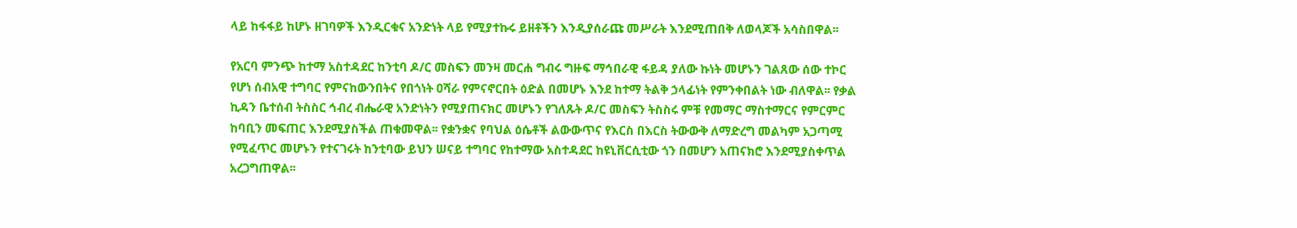ላይ ከፋፋይ ከሆኑ ዘገባዎች እንዲርቁና አንድነት ላይ የሚያተኩሩ ይዘቶችን እንዲያሰራጩ መሥራት እንደሚጠበቅ ለወላጆች አሳስበዋል፡፡

የአርባ ምንጭ ከተማ አስተዳደር ከንቲባ ዶ/ር መስፍን መንዛ መርሐ ግብሩ ግዙፍ ማኅበራዊ ፋይዳ ያለው ኩነት መሆኑን ገልጸው ሰው ተኮር የሆነ ሰብአዊ ተግባር የምናከውንበትና የበጎነት ዐሻራ የምናኖርበት ዕድል በመሆኑ እንደ ከተማ ትልቅ ኃላፊነት የምንቀበልት ነው ብለዋል፡፡ የቃል ኪዳን ቤተሰብ ትስስር ኅብረ ብሔራዊ አንድነትን የሚያጠናክር መሆኑን የገለጹት ዶ/ር መስፍን ትስስሩ ምቹ የመማር ማስተማርና የምርምር ከባቢን መፍጠር እንደሚያስችል ጠቁመዋል፡፡ የቋንቋና የባህል ዕሴቶች ልውውጥና የእርስ በእርስ ትውውቅ ለማድረግ መልካም አጋጣሚ የሚፈጥር መሆኑን የተናገሩት ከንቲባው ይህን ሠናይ ተግባር የከተማው አስተዳደር ከዩኒቨርሲቲው ጎን በመሆን አጠናክሮ እንደሚያስቀጥል አረጋግጠዋል፡፡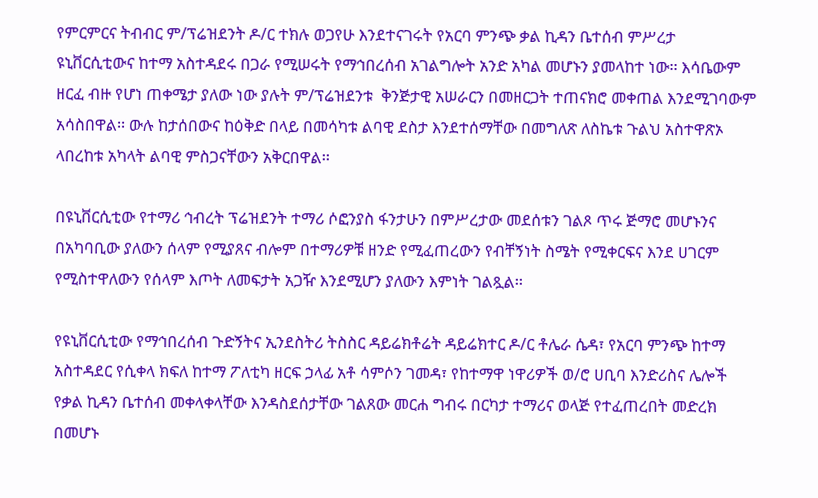የምርምርና ትብብር ም/ፕሬዝደንት ዶ/ር ተክሉ ወጋየሁ እንደተናገሩት የአርባ ምንጭ ቃል ኪዳን ቤተሰብ ምሥረታ ዩኒቨርሲቲውና ከተማ አስተዳደሩ በጋራ የሚሠሩት የማኅበረሰብ አገልግሎት አንድ አካል መሆኑን ያመላከተ ነው፡፡ እሳቤውም ዘርፈ ብዙ የሆነ ጠቀሜታ ያለው ነው ያሉት ም/ፕሬዝደንቱ  ቅንጅታዊ አሠራርን በመዘርጋት ተጠናክሮ መቀጠል እንደሚገባውም አሳስበዋል፡፡ ውሉ ከታሰበውና ከዕቅድ በላይ በመሳካቱ ልባዊ ደስታ እንደተሰማቸው በመግለጽ ለስኬቱ ጉልህ አስተዋጽኦ ላበረከቱ አካላት ልባዊ ምስጋናቸውን አቅርበዋል፡፡

በዩኒቨርሲቲው የተማሪ ኅብረት ፕሬዝደንት ተማሪ ሶፎንያስ ፋንታሁን በምሥረታው መደሰቱን ገልጾ ጥሩ ጅማሮ መሆኑንና በአካባቢው ያለውን ሰላም የሚያጸና ብሎም በተማሪዎቹ ዘንድ የሚፈጠረውን የብቸኝነት ስሜት የሚቀርፍና እንደ ሀገርም የሚስተዋለውን የሰላም እጦት ለመፍታት አጋዥ እንደሚሆን ያለውን እምነት ገልጿል፡፡

የዩኒቨርሲቲው የማኅበረሰብ ጉድኝትና ኢንደስትሪ ትስስር ዳይሬክቶሬት ዳይሬክተር ዶ/ር ቶሌራ ሴዳ፣ የአርባ ምንጭ ከተማ አስተዳደር የሲቀላ ክፍለ ከተማ ፖለቲካ ዘርፍ ኃላፊ አቶ ሳምሶን ገመዳ፣ የከተማዋ ነዋሪዎች ወ/ሮ ሀቢባ እንድሪስና ሌሎች የቃል ኪዳን ቤተሰብ መቀላቀላቸው እንዳስደሰታቸው ገልጸው መርሐ ግብሩ በርካታ ተማሪና ወላጅ የተፈጠረበት መድረክ በመሆኑ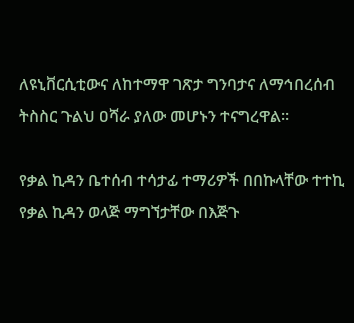ለዩኒቨርሲቲውና ለከተማዋ ገጽታ ግንባታና ለማኅበረሰብ ትስስር ጉልህ ዐሻራ ያለው መሆኑን ተናግረዋል፡፡

የቃል ኪዳን ቤተሰብ ተሳታፊ ተማሪዎች በበኩላቸው ተተኪ የቃል ኪዳን ወላጅ ማግኘታቸው በእጅጉ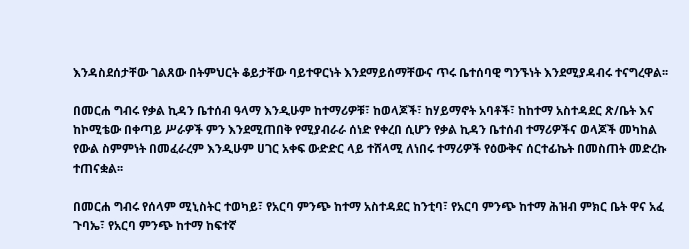እንዳስደሰታቸው ገልጸው በትምህርት ቆይታቸው ባይተዋርነት እንደማይሰማቸውና ጥሩ ቤተሰባዊ ግንኙነት እንደሚያዳብሩ ተናግረዋል፡፡

በመርሐ ግብሩ የቃል ኪዳን ቤተሰብ ዓላማ እንዲሁም ከተማሪዎቹ፣ ከወላጆች፣ ከሃይማኖት አባቶች፣ ከከተማ አስተዳደር ጽ/ቤት እና ከኮሚቴው በቀጣይ ሥራዎች ምን እንደሚጠበቅ የሚያብራራ ሰነድ የቀረበ ሲሆን የቃል ኪዳን ቤተሰብ ተማሪዎችና ወላጆች መካከል የውል ስምምነት በመፈራረም እንዲሁም ሀገር አቀፍ ውድድር ላይ ተሸላሚ ለነበሩ ተማሪዎች የዕውቅና ሰርተፊኬት በመስጠት መድረኩ ተጠናቋል፡፡

በመርሐ ግብሩ የሰላም ሚኒስትር ተወካይ፣ የአርባ ምንጭ ከተማ አስተዳደር ከንቲባ፣ የአርባ ምንጭ ከተማ ሕዝብ ምክር ቤት ዋና አፈ ጉባኤ፣ የአርባ ምንጭ ከተማ ከፍተኛ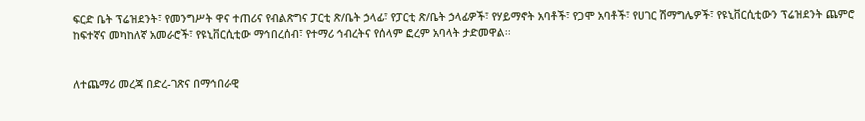ፍርድ ቤት ፕሬዝደንት፣ የመንግሥት ዋና ተጠሪና የብልጽግና ፓርቲ ጽ/ቤት ኃላፊ፣ የፓርቲ ጽ/ቤት ኃላፊዎች፣ የሃይማኖት አባቶች፣ የጋሞ አባቶች፣ የሀገር ሽማግሌዎች፣ የዩኒቨርሲቲውን ፕሬዝደንት ጨምሮ ከፍተኛና መካከለኛ አመራሮች፣ የዩኒቨርሲቲው ማኅበረሰብ፣ የተማሪ ኅብረትና የሰላም ፎረም አባላት ታድመዋል፡፡


ለተጨማሪ መረጃ በድረ-ገጽና በማኅበራዊ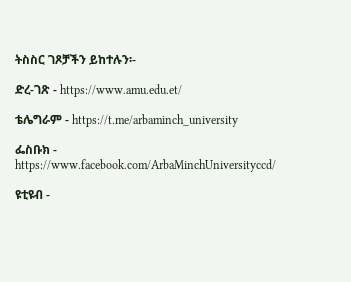ትስስር ገጾቻችን ይከተሉን፡-

ድረ-ገጽ - https://www.amu.edu.et/

ቴሌግራም - https://t.me/arbaminch_university

ፌስቡክ - https://www.facebook.com/ArbaMinchUniversityccd/

ዩቲዩብ -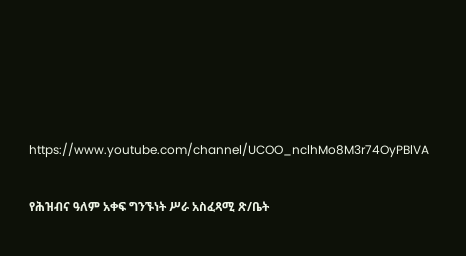https://www.youtube.com/channel/UCOO_nclhMo8M3r74OyPBlVA

የሕዝብና ዓለም አቀፍ ግንኙነት ሥራ አስፈጻሚ ጽ/ቤት